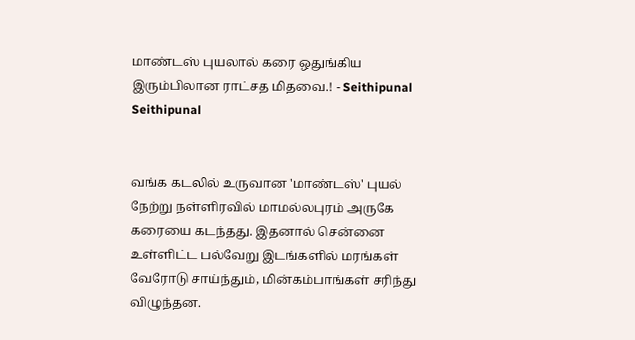மாண்டஸ் புயலால் கரை ஒதுங்கிய இரும்பிலான ராட்சத மிதவை.! - Seithipunal
Seithipunal


வங்க கடலில் உருவான 'மாண்டஸ்' புயல் நேற்று நள்ளிரவில் மாமல்லபுரம் அருகே கரையை கடந்தது. இதனால் சென்னை உள்ளிட்ட பல்வேறு இடங்களில் மரங்கள் வேரோடு சாய்ந்தும், மின்கம்பாங்கள் சரிந்து விழுந்தன.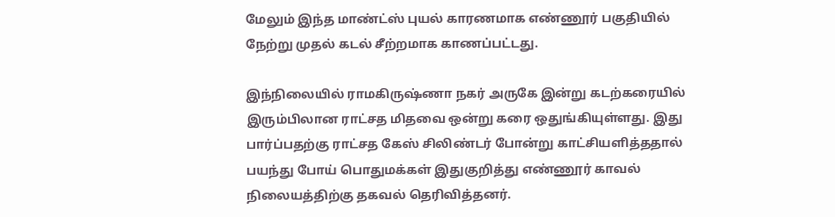மேலும் இந்த மாண்ட்ஸ் புயல் காரணமாக எண்ணூர் பகுதியில் நேற்று முதல் கடல் சீற்றமாக காணப்பட்டது.

இந்நிலையில் ராமகிருஷ்ணா நகர் அருகே இன்று கடற்கரையில் இரும்பிலான ராட்சத மிதவை ஒன்று கரை ஒதுங்கியுள்ளது. இது பார்ப்பதற்கு ராட்சத கேஸ் சிலிண்டர் போன்று காட்சியளித்ததால் பயந்து போய் பொதுமக்கள் இதுகுறித்து எண்ணூர் காவல் நிலையத்திற்கு தகவல் தெரிவித்தனர்.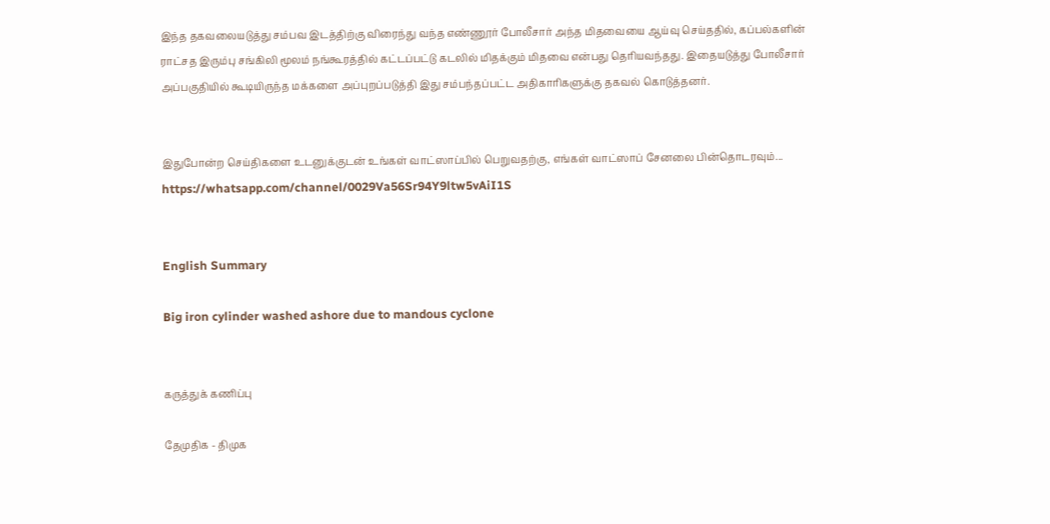இந்த தகவலையடுத்து சம்பவ இடத்திற்கு விரைந்து வந்த எண்ணூர் போலீசார் அந்த மிதவையை ஆய்வு செய்ததில், கப்பல்களின் ராட்சத இரும்பு சங்கிலி மூலம் நங்கூரத்தில் கட்டப்பட்டு கடலில் மிதக்கும் மிதவை என்பது தெரியவந்தது. இதையடுத்து போலீசார் அப்பகுதியில் கூடியிருந்த மக்களை அப்புறப்படுத்தி இது சம்பந்தப்பட்ட அதிகாரிகளுக்கு தகவல் கொடுத்தனர்.


இதுபோன்ற செய்திகளை உடனுக்குடன் உங்கள் வாட்ஸாப்பில் பெறுவதற்கு, எங்கள் வாட்ஸாப் சேனலை பின்தொடரவும்... https://whatsapp.com/channel/0029Va56Sr94Y9ltw5vAiI1S


English Summary

Big iron cylinder washed ashore due to mandous cyclone


கருத்துக் கணிப்பு

தேமுதிக - திமுக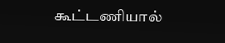கூட்டணியால்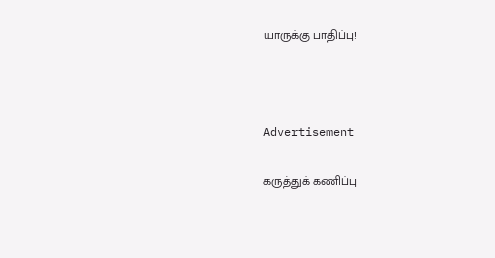யாருக்கு பாதிப்பு!



Advertisement

கருத்துக் கணிப்பு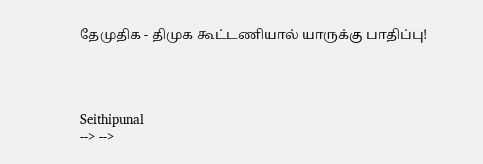தேமுதிக - திமுக கூட்டணியால் யாருக்கு பாதிப்பு!




Seithipunal
--> -->